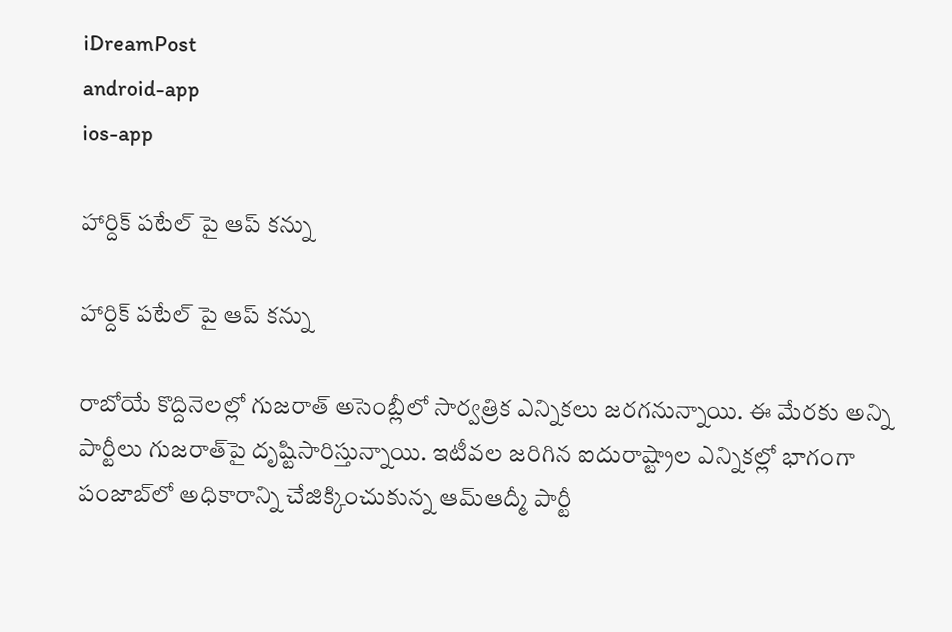iDreamPost
android-app
ios-app

హార్దిక్ పటేల్ పై ఆప్ కన్ను

హార్దిక్ పటేల్ పై ఆప్ కన్ను

రాబోయే కొద్దినెలల్లో గుజరాత్ అసెంబ్లీలో సార్వత్రిక ఎన్నికలు జరగనున్నాయి. ఈ మేరకు అన్ని పార్టీలు గుజరాత్‌పై దృష్టిసారిస్తున్నాయి. ఇటీవల జరిగిన ఐదురాష్ట్రాల ఎన్నికల్లో భాగంగా పంజాబ్‌లో అధికారాన్ని చేజిక్కించుకున్న ఆమ్‌ఆద్మీ పార్టీ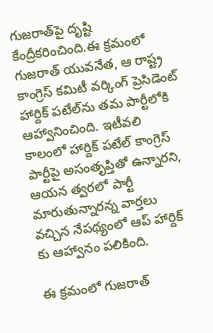గుజరాత్‌పై దృష్టి కేంద్రీకరించింది.ఈ క్రమంలో గుజరాత్ యువనేత, ఆ రాష్ట్ర కాంగ్రెస్ కమిటీ వర్కింగ్ ప్రెసిడెంట్ హార్దిక్ పటేల్‌ను తమ పార్టీలోకి ఆహ్వానించింది. ఇటీవలి కాలంలో హార్దిక్ పటేల్ కాంగ్రెస్ పార్టీపై అసంతృప్తితో ఉన్నారని, ఆయన త్వరలో పార్టీ మారుతున్నారన్న వార్తలు వచ్చిన నేపథ్యంలో ఆప్ హార్దిక్ కు ఆహ్వానం పలికింది.

ఈ క్రమంలో గుజరాత్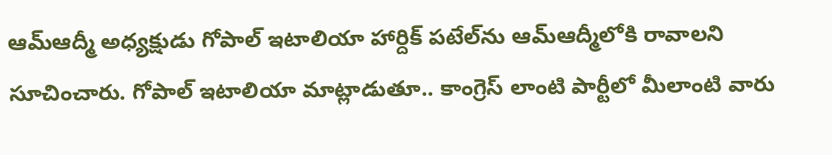ఆమ్‌ఆద్మీ అధ్యక్షుడు గోపాల్ ఇటాలియా హార్దిక్ పటేల్‌ను ఆమ్‌ఆద్మీలోకి రావాలని సూచించారు. గోపాల్ ఇటాలియా మాట్లాడుతూ.. కాంగ్రెస్ లాంటి పార్టీలో మీలాంటి వారు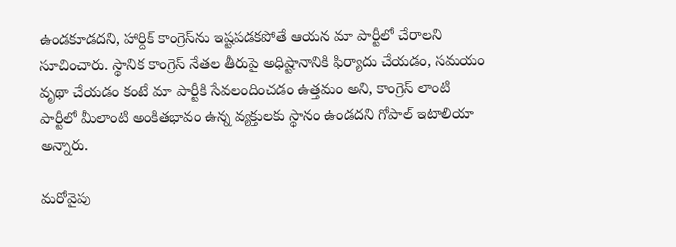ఉండకూడదని, హార్దిక్ కాంగ్రెస్‌ను ఇష్టపడకపోతే ఆయన మా పార్టీలో చేరాలని సూచించారు. స్థానిక కాంగ్రెస్ నేతల తీరుపై అధిష్టానానికి ఫిర్యాదు చేయడం, సమయం వృథా చేయడం కంటే మా పార్టీకి సేవలందించడం ఉత్తమం అని, కాంగ్రెస్ లాంటి పార్టీలో మీలాంటి అంకిత‌భావం ఉన్న వ్యక్తులకు స్థానం ఉండదని గోపాల్ ఇటాలియా అన్నారు.

మరోవైపు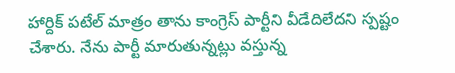హార్దిక్ పటేల్ మాత్రం తాను కాంగ్రెస్ పార్టీని వీడేదిలేదని స్పష్టం చేశారు. నేను పార్టీ మారుతున్నట్లు వస్తున్న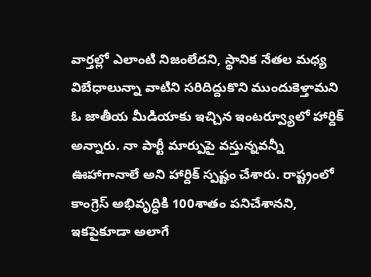వార్తల్లో ఎలాంటి నిజంలేదని, స్థానిక నేతల మధ్య విబేధాలున్నా వాటిని సరిదిద్దుకొని ముందుకెళ్తామని ఓ జాతీయ మీడియాకు ఇచ్చిన ఇంటర్వ్యూలో హార్దిక్ అన్నారు. నా పార్టీ మార్పుపై వస్తున్నవన్నీ ఊహాగానాలే అని హార్దిక్ స్పష్టం చేశారు. రాష్ట్రంలో కాంగ్రెస్ అభివృద్ధికి 100శాతం పనిచేశానని, ఇకపై‌కూడా అలాగే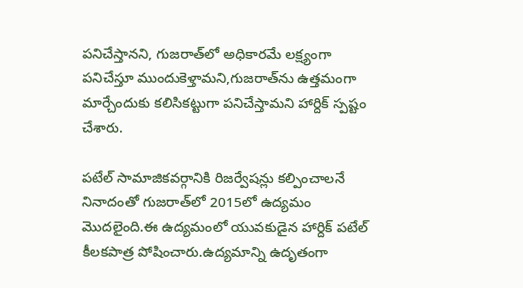పనిచేస్తానని, గుజరాత్‌లో అధికారమే లక్ష్యంగా పనిచేస్తూ ముందుకెళ్తామని,గుజరాత్‌ను ఉత్తమంగా మార్చేందుకు కలిసికట్టుగా పనిచేస్తామని హార్దిక్ స్పష్టం చేశారు.

పటేల్‌ సామాజికవర్గానికి రిజర్వేషన్లు కల్పించాలనే నినాదంతో గుజరాత్‌లో 2015లో ఉద్యమం మొదలైంది.ఈ ఉద్యమంలో యువకుడైన హార్దిక్‌ పటేల్‌ కీలకపాత్ర పోషించారు.ఉద్యమాన్ని ఉదృతంగా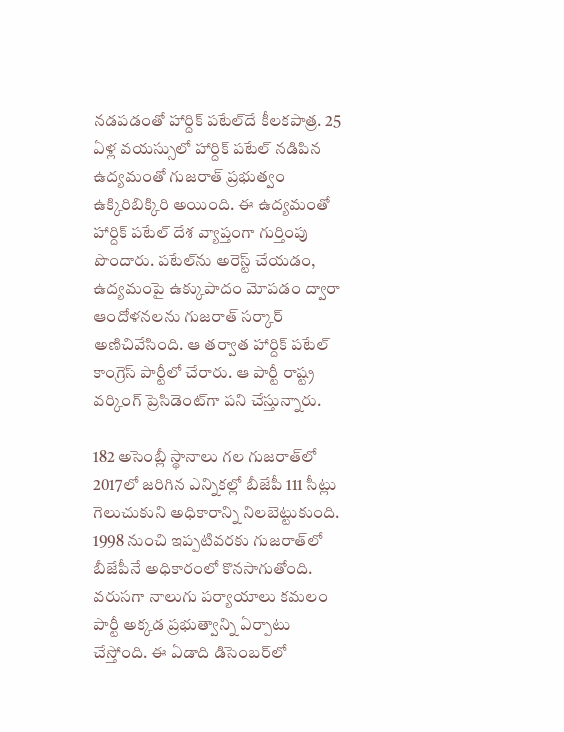నడపడంతో హార్దిక్ పటేల్‌దే కీలకపాత్ర. 25 ఏళ్ల వయస్సులో హార్దిక్ పటేల్‌ నడిపిన ఉద్యమంతో గుజరాత్‌ ప్రభుత్వం ఉక్కిరిబిక్కిరి అయింది. ఈ ఉద్యమంతో హార్దిక్ పటేల్‌ దేశ వ్యాప్తంగా గుర్తింపు పొందారు. పటేల్‌ను అరెస్ట్‌ చేయడం, ఉద్యమంపై ఉక్కుపాదం మోపడం ద్వారా ఆందోళనలను గుజరాత్‌ సర్కార్‌ అణిచివేసింది. ఆ తర్వాత హార్దిక్ పటేల్‌ కాంగ్రెస్‌ పార్టీలో చేరారు. ఆ పార్టీ రాష్ట్ర వర్కింగ్‌ ప్రెసిడెంట్‌గా పని చేస్తున్నారు.

182 అసెంబ్లీ స్థానాలు గల గుజరాత్‌లో 2017లో జరిగిన ఎన్నికల్లో బీజేపీ 111 సీట్లు గెలుచుకుని అధికారాన్ని నిలబెట్టుకుంది. 1998 నుంచి ఇప్పటివరకు గుజరాత్‌లో బీజేపీనే అధికారంలో కొనసాగుతోంది. వరుసగా నాలుగు పర్యాయాలు కమలం పార్టీ అక్కడ ప్రభుత్వాన్ని ఏర్పాటు చేస్తోంది. ఈ ఏడాది డిసెంబర్‌లో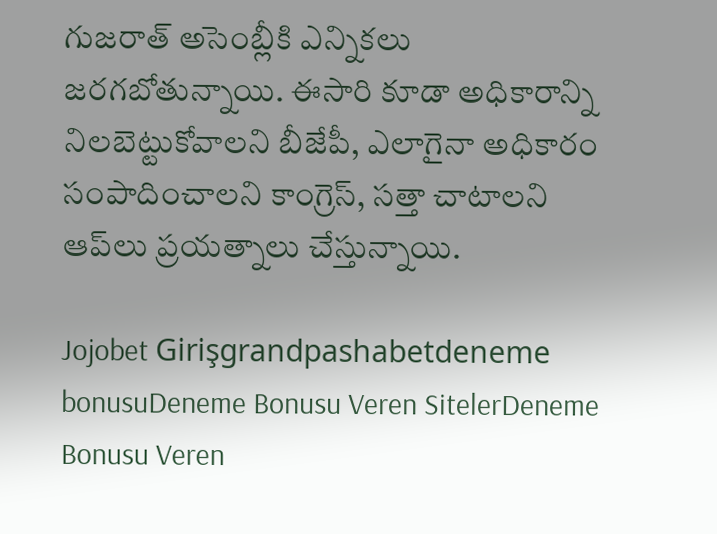గుజరాత్‌ అసెంబ్లీకి ఎన్నికలు జరగబోతున్నాయి. ఈసారి కూడా అధికారాన్ని నిలబెట్టుకోవాలని బీజేపీ, ఎలాగైనా అధికారం సంపాదించాలని కాంగ్రెస్, సత్తా చాటాలని ఆప్‌లు ప్రయత్నాలు చేస్తున్నాయి.

Jojobet Girişgrandpashabetdeneme bonusuDeneme Bonusu Veren SitelerDeneme Bonusu Veren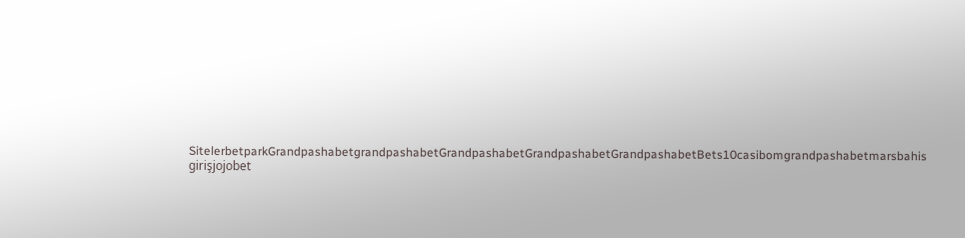SitelerbetparkGrandpashabetgrandpashabetGrandpashabetGrandpashabetGrandpashabetBets10casibomgrandpashabetmarsbahis girişjojobet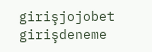girişjojobet girişdeneme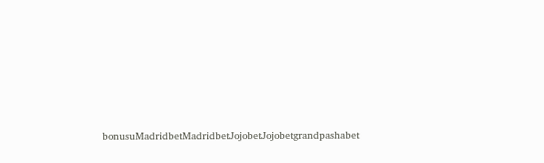bonusuMadridbetMadridbetJojobetJojobetgrandpashabet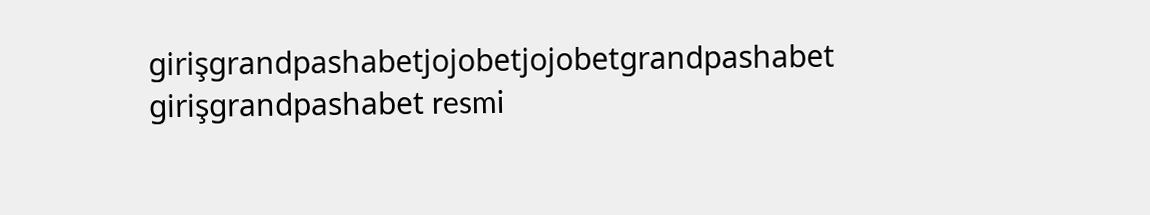girişgrandpashabetjojobetjojobetgrandpashabet girişgrandpashabet resmi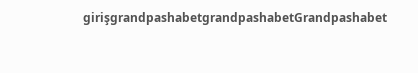girişgrandpashabetgrandpashabetGrandpashabet